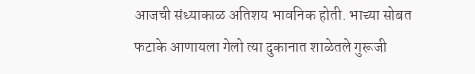आजची संध्याकाळ अतिशय भावनिक होती. भाच्या सोबत फटाके आणायला गेलो त्या दुकानात शाळेतले गुरूजी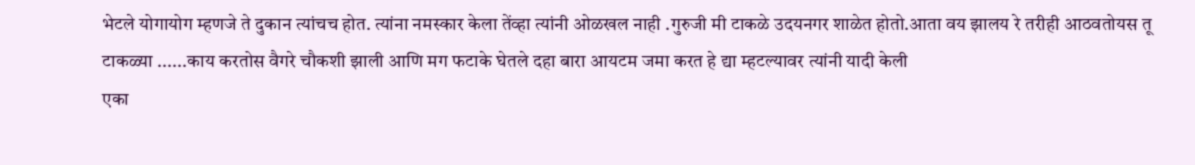भेटले योगायोग म्हणजे ते दुकान त्यांचच होत. त्यांना नमस्कार केला तेंव्हा त्यांनी ओळखल नाही .गुरुजी मी टाकळे उदयनगर शाळेत होतो.आता वय झालय रे तरीही आठवतोयस तू टाकळ्या ......काय करतोस वैगरे चौकशी झाली आणि मग फटाके घेतले दहा बारा आयटम जमा करत हे द्या म्हटल्यावर त्यांनी यादी केली
एका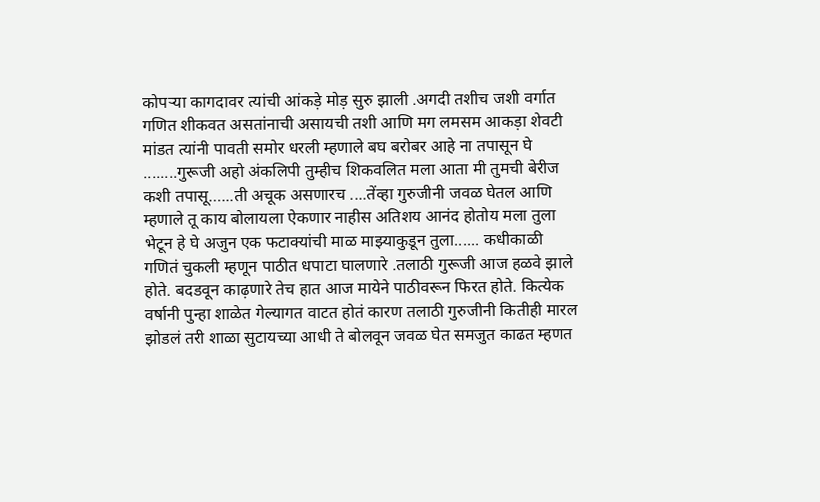कोपऱ्या कागदावर त्यांची आंकड़े मोड़ सुरु झाली .अगदी तशीच जशी वर्गात गणित शीकवत असतांनाची असायची तशी आणि मग लमसम आकड़ा शेवटी मांडत त्यांनी पावती समोर धरली म्हणाले बघ बरोबर आहे ना तपासून घे ........गुरूजी अहो अंकलिपी तुम्हीच शिकवलित मला आता मी तुमची बेरीज कशी तपासू…...ती अचूक असणारच ....तेंव्हा गुरुजीनी जवळ घेतल आणि म्हणाले तू काय बोलायला ऐकणार नाहीस अतिशय आनंद होतोय मला तुला भेटून हे घे अजुन एक फटाक्यांची माळ माझ्याकुडून तुला...... कधीकाळी गणितं चुकली म्हणून पाठीत धपाटा घालणारे .तलाठी गुरूजी आज हळवे झाले होते. बदडवून काढ़णारे तेच हात आज मायेने पाठीवरून फिरत होते. कित्येक वर्षानी पुन्हा शाळेत गेल्यागत वाटत होतं कारण तलाठी गुरुजीनी कितीही मारल झोडलं तरी शाळा सुटायच्या आधी ते बोलवून जवळ घेत समजुत काढत म्हणत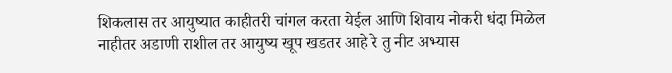शिकलास तर आयुष्यात काहीतरी चांगल करता येईल आणि शिवाय नोकरी धंदा मिळेल नाहीतर अडाणी राशील तर आयुष्य खूप खडतर आहे रे तु नीट अभ्यास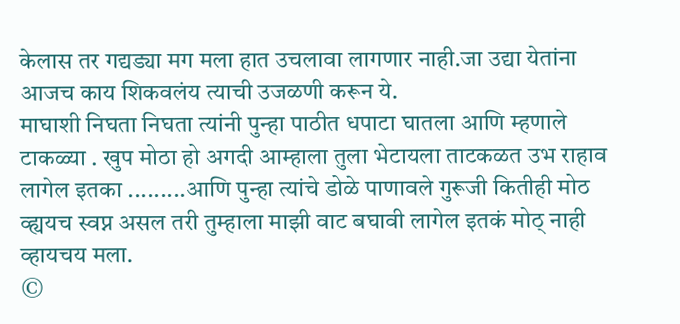केलास तर गद्यड्या मग मला हात उचलावा लागणार नाही.जा उद्या येतांना आजच काय शिकवलंय त्याची उजळणी करून ये.
माघाशी निघता निघता त्यांनी पुन्हा पाठीत धपाटा घातला आणि म्हणाले टाकळ्या . खुप मोठा हो अगदी आम्हाला तुला भेटायला ताटकळत उभ राहाव लागेल इतका .........आणि पुन्हा त्यांचे डोळे पाणावले गुरूजी कितीही मोठ व्ह्ययच स्वप्न असल तरी तुम्हाला माझी वाट बघावी लागेल इतकं मोठ् नाही व्हायचय मला.
©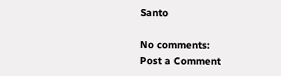Santo

No comments:
Post a Comment